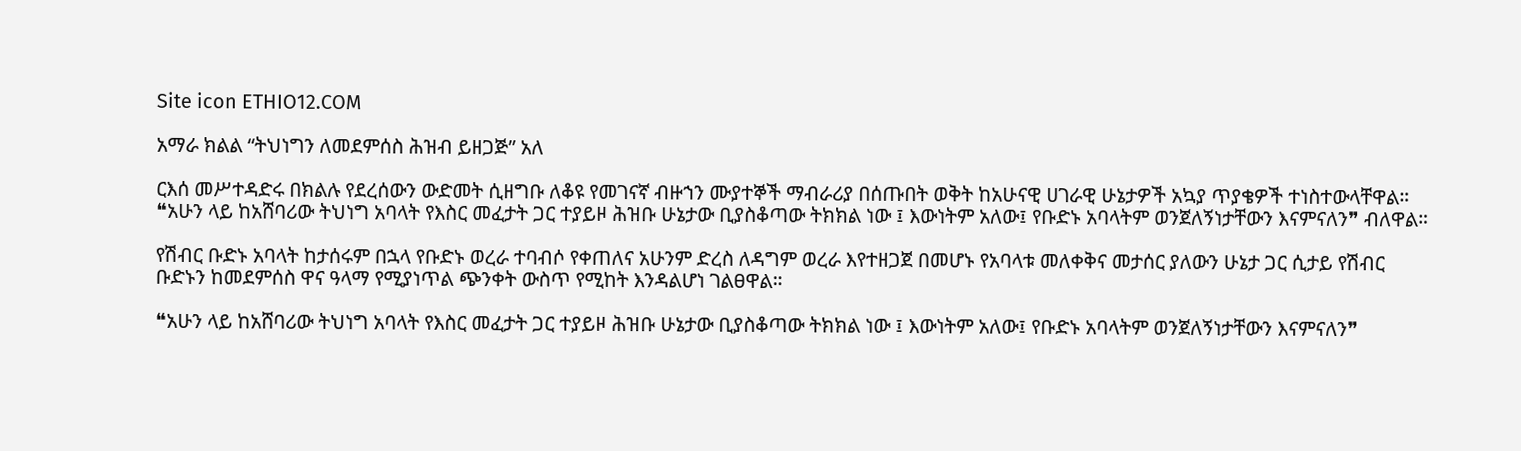Site icon ETHIO12.COM

አማራ ክልል “ትህነግን ለመደምሰስ ሕዝብ ይዘጋጅ” አለ

ርእሰ መሥተዳድሩ በክልሉ የደረሰውን ውድመት ሲዘግቡ ለቆዩ የመገናኛ ብዙኀን ሙያተኞች ማብራሪያ በሰጡበት ወቅት ከአሁናዊ ሀገራዊ ሁኔታዎች አኳያ ጥያቄዎች ተነስተውላቸዋል። ❝አሁን ላይ ከአሸባሪው ትህነግ አባላት የእስር መፈታት ጋር ተያይዞ ሕዝቡ ሁኔታው ቢያስቆጣው ትክክል ነው ፤ እውነትም አለው፤ የቡድኑ አባላትም ወንጀለኝነታቸውን እናምናለን❞ ብለዋል።

የሽብር ቡድኑ አባላት ከታሰሩም በኋላ የቡድኑ ወረራ ተባብሶ የቀጠለና አሁንም ድረስ ለዳግም ወረራ እየተዘጋጀ በመሆኑ የአባላቱ መለቀቅና መታሰር ያለውን ሁኔታ ጋር ሲታይ የሽብር ቡድኑን ከመደምሰስ ዋና ዓላማ የሚያነጥል ጭንቀት ውስጥ የሚከት እንዳልሆነ ገልፀዋል።

❝አሁን ላይ ከአሸባሪው ትህነግ አባላት የእስር መፈታት ጋር ተያይዞ ሕዝቡ ሁኔታው ቢያስቆጣው ትክክል ነው ፤ እውነትም አለው፤ የቡድኑ አባላትም ወንጀለኝነታቸውን እናምናለን❞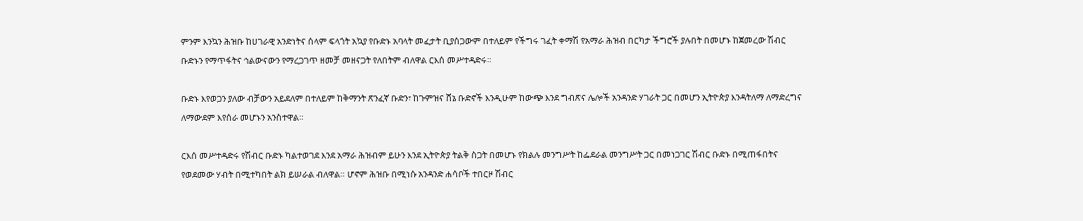ምንም እንኳን ሕዝቡ ከሀገራዊ አንድነትና ሰላም ፍላጎት አኳያ የቡድኑ አባላት መፈታት ቢያሰጋውም በተለይም የችግሩ ገፈት ቀማሽ የአማራ ሕዝብ በርካታ ችግሮች ያሉበት በመሆኑ ከጀመረው ሽብር ቡድኑን የማጥፋትና ኅልውናውን የማረጋገጥ ዘመቻ መዘናጋት የለበትም ብለዋል ርእሰ መሥተዳድሩ።

ቡድኑ እየወጋን ያለው ብቻውን አይደለም በተለይም ከቅማንት ጽንፈኛ ቡድን፣ ከጉምዝና ሸኔ ቡድኖች እንዲሁም ከውጭ እንደ ግብጽና ሌሎች አንዳንድ ሃገራት ጋር በመሆን ኢትዮጵያ እንዳትለማ ለማድረግና ለማውደም እየሰራ መሆኑን አንስተዋል።

ርእሰ መሥተዳድሩ የሽብር ቡድኑ ካልተወገደ እንደ አማራ ሕዝብም ይሁን እንደ ኢትዮጵያ ትልቅ ስጋት በመሆኑ የክልሉ መንግሥት ከፌደራል መንግሥት ጋር በመነጋገር ሽብር ቡድኑ በሚጠፋበትና የወደመው ሃብት በሚተካበት ልክ ይሠራል ብለዋል። ሆኖም ሕዝቡ በሚነሱ አንዳንድ ሐሳቦች ተበርዞ ሽብር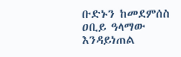ቡድኑን ከመደምሰስ ዐቢይ ዓላማው እንዳይነጠል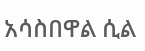አሳስበዋል ሲል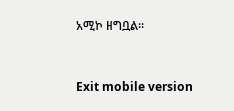አሚኮ ዘግቧል።


Exit mobile version